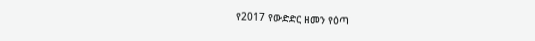የ2017 የውድድር ዘመን የዕጣ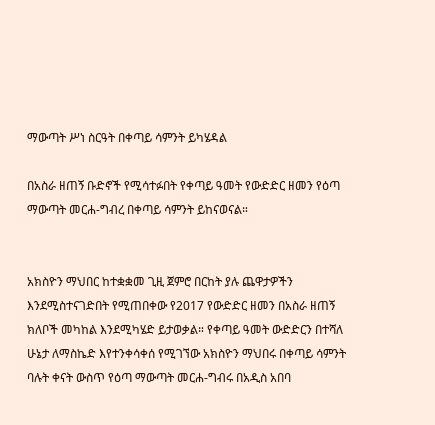ማውጣት ሥነ ስርዓት በቀጣይ ሳምንት ይካሄዳል

በአስራ ዘጠኝ ቡድኖች የሚሳተፉበት የቀጣይ ዓመት የውድድር ዘመን የዕጣ ማውጣት መርሐ-ግብረ በቀጣይ ሳምንት ይከናወናል።


አክስዮን ማህበር ከተቋቋመ ጊዚ ጀምሮ በርከት ያሉ ጨዋታዎችን እንደሚስተናገድበት የሚጠበቀው የ2017 የውድድር ዘመን በአስራ ዘጠኝ ክለቦች መካከል እንደሚካሄድ ይታወቃል። የቀጣይ ዓመት ውድድርን በተሻለ ሁኔታ ለማስኬድ እየተንቀሳቀሰ የሚገኘው አክስዮን ማህበሩ በቀጣይ ሳምንት ባሉት ቀናት ውስጥ የዕጣ ማውጣት መርሐ-ግብሩ በአዲስ አበባ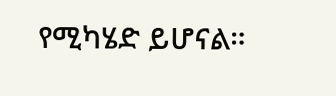የሚካሄድ ይሆናል።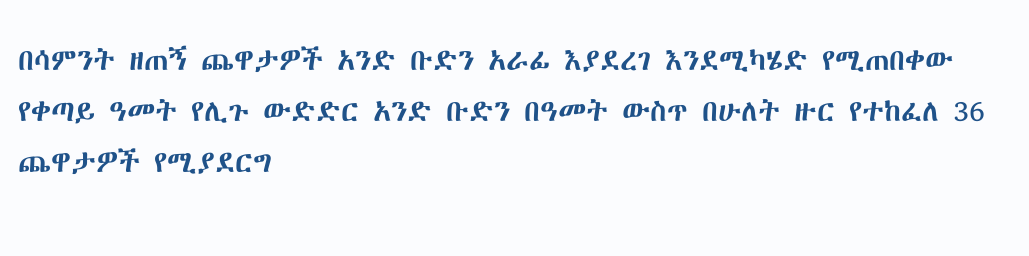በሳምንት ዘጠኝ ጨዋታዎች አንድ ቡድን አራፊ እያደረገ እንደሚካሄድ የሚጠበቀው የቀጣይ ዓመት የሊጉ ውድድር አንድ ቡድን በዓመት ውስጥ በሁለት ዙር የተከፈለ 36 ጨዋታዎች የሚያደርግ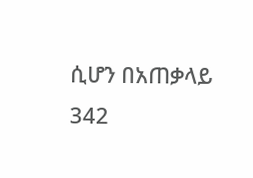ሲሆን በአጠቃላይ 342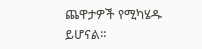ጨዋታዎች የሚካሄዱ ይሆናል።